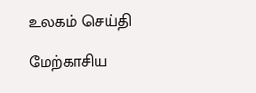உலகம் செய்தி

மேற்காசிய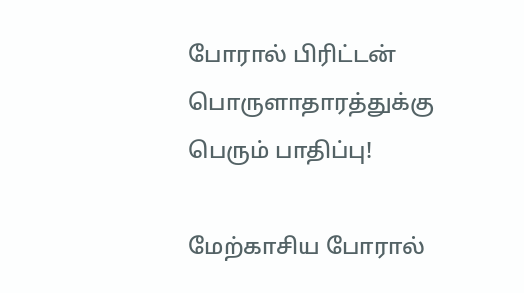போரால் பிரிட்டன் பொருளாதாரத்துக்கு பெரும் பாதிப்பு!

மேற்காசிய போரால்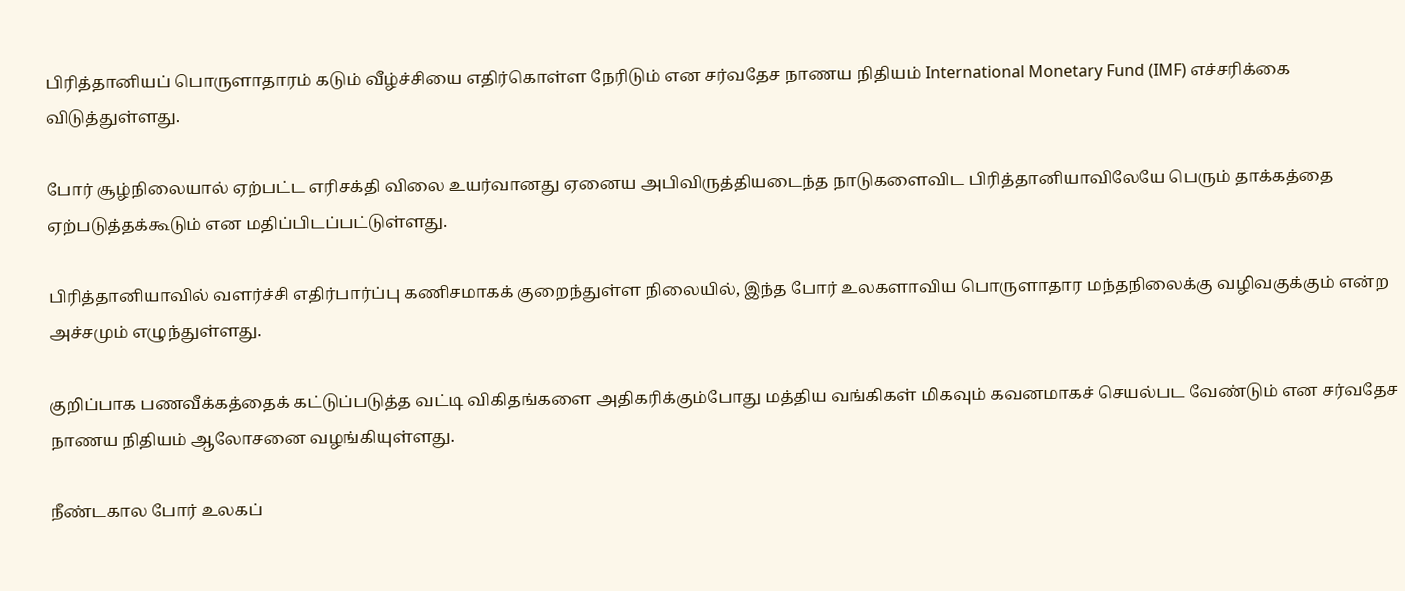பிரித்தானியப் பொருளாதாரம் கடும் வீழ்ச்சியை எதிர்கொள்ள நேரிடும் என சர்வதேச நாணய நிதியம் International Monetary Fund (IMF) எச்சரிக்கை விடுத்துள்ளது.

போர் சூழ்நிலையால் ஏற்பட்ட எரிசக்தி விலை உயர்வானது ஏனைய அபிவிருத்தியடைந்த நாடுகளைவிட பிரித்தானியாவிலேயே பெரும் தாக்கத்தை ஏற்படுத்தக்கூடும் என மதிப்பிடப்பட்டுள்ளது.

பிரித்தானியாவில் வளர்ச்சி எதிர்பார்ப்பு கணிசமாகக் குறைந்துள்ள நிலையில், இந்த போர் உலகளாவிய பொருளாதார மந்தநிலைக்கு வழிவகுக்கும் என்ற அச்சமும் எழுந்துள்ளது.

குறிப்பாக பணவீக்கத்தைக் கட்டுப்படுத்த வட்டி விகிதங்களை அதிகரிக்கும்போது மத்திய வங்கிகள் மிகவும் கவனமாகச் செயல்பட வேண்டும் என சர்வதேச நாணய நிதியம் ஆலோசனை வழங்கியுள்ளது.

நீண்டகால போர் உலகப்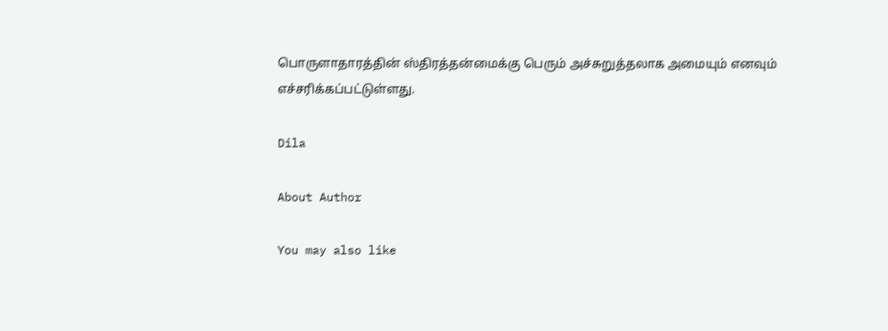பொருளாதாரத்தின் ஸ்திரத்தன்மைக்கு பெரும் அச்சுறுத்தலாக அமையும் எனவும் எச்சரிக்கப்பட்டுள்ளது.

Dila

About Author

You may also like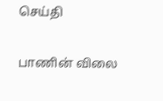செய்தி

பாணின் விலை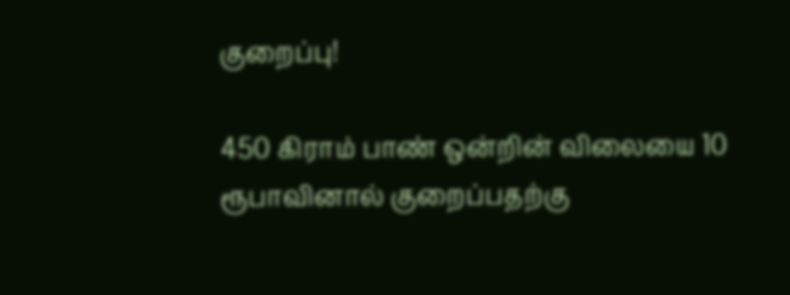குறைப்பு!

450 கிராம் பாண் ஒன்றின் விலையை 10 ரூபாவினால் குறைப்பதற்கு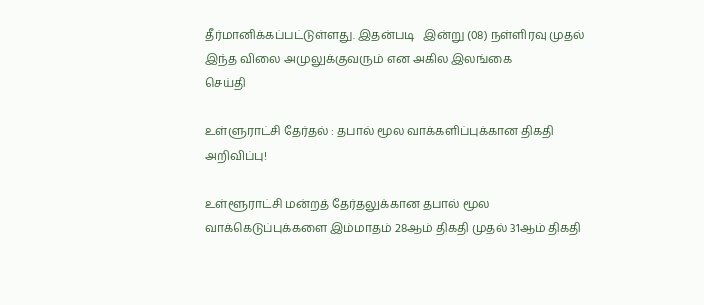தீர்மானிக்கப்பட்டுள்ளது. இதன்படி   இன்று (08) நள்ளிரவு முதல் இந்த விலை அமுலுக்குவரும் என அகில இலங்கை
செய்தி

உள்ளுராட்சி தேர்தல் : தபால் மூல வாக்களிப்புக்கான திகதி அறிவிப்பு!

உள்ளூராட்சி மன்றத் தேர்தலுக்கான தபால் மூல வாக்கெடுப்புக்களை இம்மாதம் 28ஆம் திகதி முதல் 31ஆம் திகதி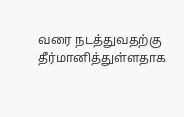வரை நடத்துவதற்கு தீர்மானித்துள்ளதாக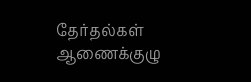தேர்தல்கள் ஆணைக்குழு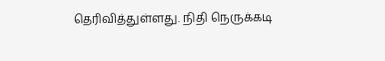தெரிவித்துள்ளது. நிதி நெருக்கடி